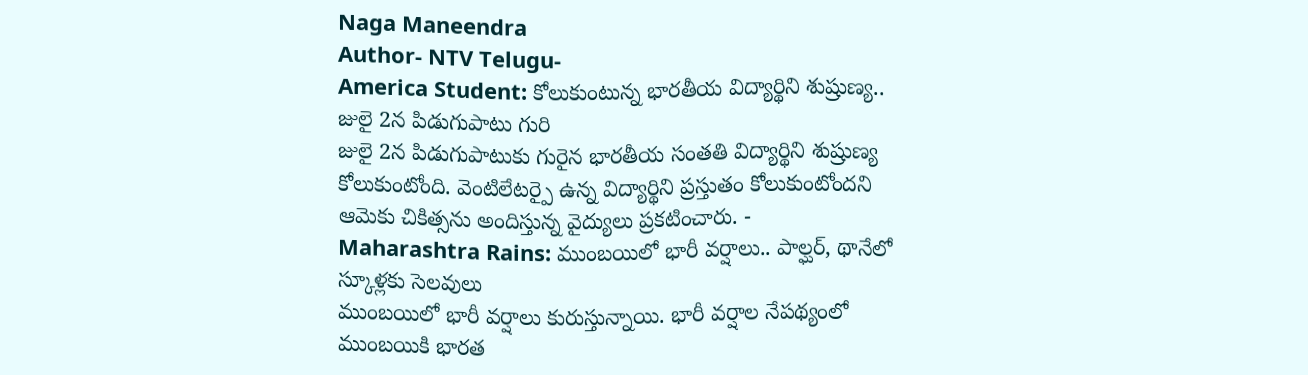Naga Maneendra
Author- NTV Telugu-
America Student: కోలుకుంటున్న భారతీయ విద్యార్థిని శుష్రుణ్య.. జులై 2న పిడుగుపాటు గురి
జులై 2న పిడుగుపాటుకు గురైన భారతీయ సంతతి విద్యార్థిని శుష్రుణ్య కోలుకుంటోంది. వెంటిలేటర్పై ఉన్న విద్యార్థిని ప్రస్తుతం కోలుకుంటోందని ఆమెకు చికిత్సను అందిస్తున్న వైద్యులు ప్రకటించారు. -
Maharashtra Rains: ముంబయిలో భారీ వర్షాలు.. పాల్ఘర్, థానేలో స్కూళ్లకు సెలవులు
ముంబయిలో భారీ వర్షాలు కురుస్తున్నాయి. భారీ వర్షాల నేపథ్యంలో ముంబయికి భారత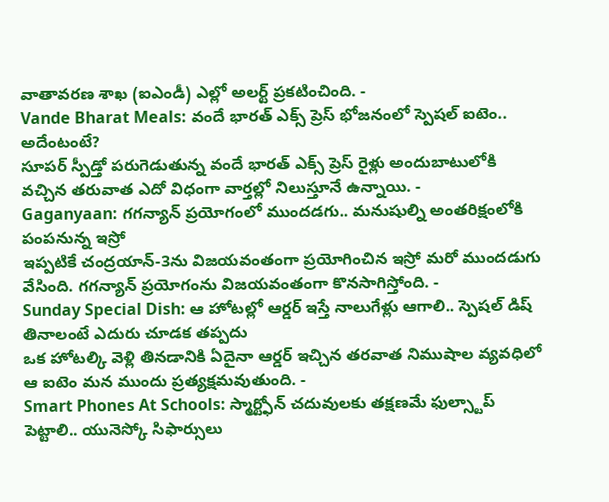వాతావరణ శాఖ (ఐఎండీ) ఎల్లో అలర్ట్ ప్రకటించింది. -
Vande Bharat Meals: వందే భారత్ ఎక్స్ ప్రెస్ భోజనంలో స్పెషల్ ఐటెం.. అదేంటంటే?
సూపర్ స్పీడ్తో పరుగెడుతున్న వందే భారత్ ఎక్స్ ప్రెస్ రైళ్లు అందుబాటులోకి వచ్చిన తరువాత ఎదో విధంగా వార్తల్లో నిలుస్తూనే ఉన్నాయి. -
Gaganyaan: గగన్యాన్ ప్రయోగంలో ముందడగు.. మనుషుల్ని అంతరిక్షంలోకి పంపనున్న ఇస్రో
ఇప్పటికే చంద్రయాన్-3ను విజయవంతంగా ప్రయోగించిన ఇస్రో మరో ముందడుగు వేసింది. గగన్యాన్ ప్రయోగంను విజయవంతంగా కొనసాగిస్తోంది. -
Sunday Special Dish: ఆ హోటల్లో ఆర్డర్ ఇస్తే నాలుగేళ్లు ఆగాలి.. స్పెషల్ డిష్ తినాలంటే ఎదురు చూడక తప్పదు
ఒక హోటల్కి వెళ్లి తినడానికి ఏదైనా ఆర్డర్ ఇచ్చిన తరవాత నిముషాల వ్యవధిలో ఆ ఐటెం మన ముందు ప్రత్యక్షమవుతుంది. -
Smart Phones At Schools: స్మార్ట్ఫోన్ చదువులకు తక్షణమే ఫుల్స్టాప్ పెట్టాలి.. యునెస్కో సిఫార్సులు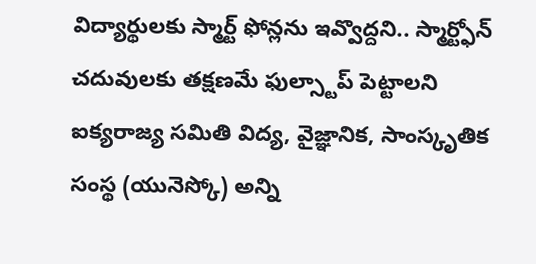విద్యార్థులకు స్మార్ట్ ఫోన్లను ఇవ్వొద్దని.. స్మార్ట్ఫోన్ చదువులకు తక్షణమే ఫుల్స్టాప్ పెట్టాలని ఐక్యరాజ్య సమితి విద్య, వైజ్ఞానిక, సాంస్కృతిక సంస్థ (యునెస్కో) అన్ని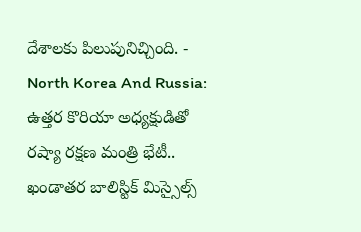దేశాలకు పిలుపునిచ్చింది. -
North Korea And Russia: ఉత్తర కొరియా అధ్యక్షుడితో రష్యా రక్షణ మంత్రి భేటీ.. ఖండాతర బాలిస్టిక్ మిస్సైల్స్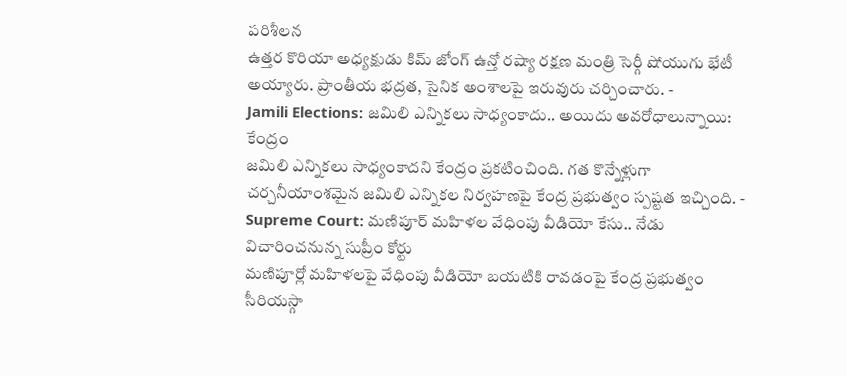పరిశీలన
ఉత్తర కొరియా అధ్యక్షుడు కిమ్ జోంగ్ ఉన్తో రష్యా రక్షణ మంత్రి సెర్గీ షోయుగు భేటీ అయ్యారు. ప్రాంతీయ భద్రత, సైనిక అంశాలపై ఇరువురు చర్చించారు. -
Jamili Elections: జమిలి ఎన్నికలు సాధ్యంకాదు.. అయిదు అవరోధాలున్నాయి: కేంద్రం
జమిలి ఎన్నికలు సాధ్యంకాదని కేంద్రం ప్రకటించింది. గత కొన్నేళ్లుగా చర్చనీయాంశమైన జమిలి ఎన్నికల నిర్వహణపై కేంద్ర ప్రభుత్వం స్పష్టత ఇచ్చింది. -
Supreme Court: మణిపూర్ మహిళల వేధింపు వీడియో కేసు.. నేడు విచారించనున్న సుప్రీం కోర్టు
మణిపూర్లో మహిళలపై వేధింపు వీడియో బయటికి రావడంపై కేంద్ర ప్రభుత్వం సీరియస్గా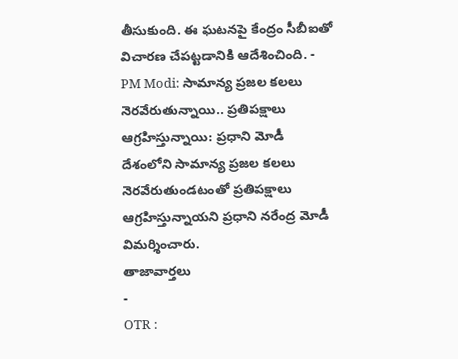తీసుకుంది. ఈ ఘటనపై కేంద్రం సీబీఐతో విచారణ చేపట్టడానికి ఆదేశించింది. -
PM Modi: సామాన్య ప్రజల కలలు నెరవేరుతున్నాయి.. ప్రతిపక్షాలు ఆగ్రహిస్తున్నాయి: ప్రధాని మోడీ
దేశంలోని సామాన్య ప్రజల కలలు నెరవేరుతుండటంతో ప్రతిపక్షాలు ఆగ్రహిస్తున్నాయని ప్రధాని నరేంద్ర మోడీ విమర్శించారు.
తాజావార్తలు
-
OTR :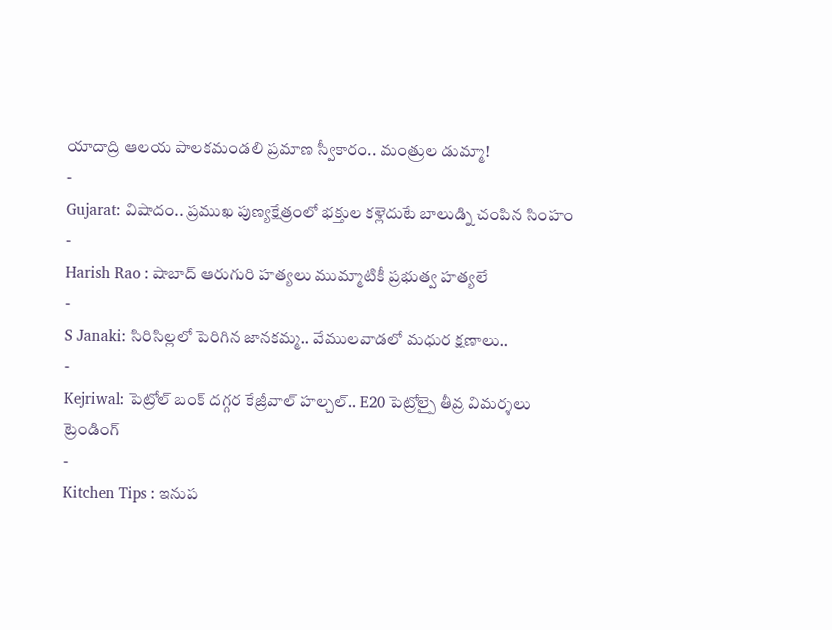యాదాద్రి ఆలయ పాలకమండలి ప్రమాణ స్వీకారం.. మంత్రుల డుమ్మా!
-
Gujarat: విషాదం.. ప్రముఖ పుణ్యక్షేత్రంలో భక్తుల కళ్లెదుటే బాలుడ్ని చంపిన సింహం
-
Harish Rao : షాబాద్ ఆరుగురి హత్యలు ముమ్మాటికీ ప్రభుత్వ హత్యలే
-
S Janaki: సిరిసిల్లలో పెరిగిన జానకమ్మ.. వేములవాడలో మధుర క్షణాలు..
-
Kejriwal: పెట్రోల్ బంక్ దగ్గర కేజ్రీవాల్ హల్చల్.. E20 పెట్రోల్పై తీవ్ర విమర్శలు
ట్రెండింగ్
-
Kitchen Tips : ఇనుప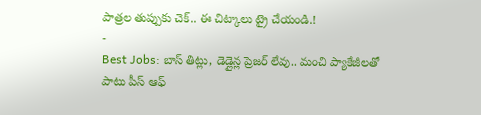పాత్రల తుప్పుకు చెక్.. ఈ చిట్కాలు ట్రై చేయండి.!
-
Best Jobs: బాస్ తిట్లు, డెడ్లైన్ల ప్రెజర్ లేవు.. మంచి ప్యాకేజీలతో పాటు పీస్ ఆఫ్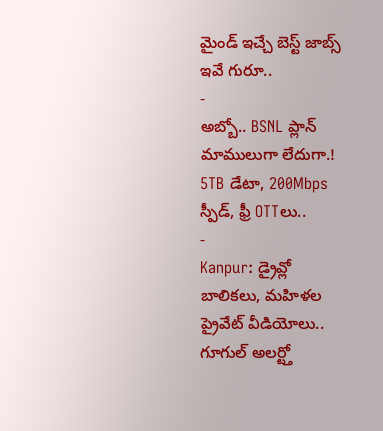మైండ్ ఇచ్చే బెస్ట్ జాబ్స్ ఇవే గురూ..
-
అబ్బో.. BSNL ప్లాన్ మాములుగా లేదుగా.! 5TB డేటా, 200Mbps స్పీడ్, ఫ్రీ OTTలు..
-
Kanpur: డ్రైవ్లో బాలికలు, మహిళల ప్రైవేట్ వీడియోలు.. గూగుల్ అలర్ట్తో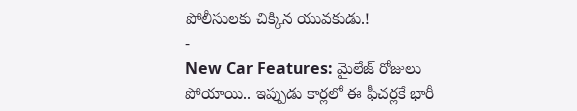పోలీసులకు చిక్కిన యువకుడు.!
-
New Car Features: మైలేజ్ రోజులు పోయాయి.. ఇప్పుడు కార్లలో ఈ ఫీచర్లకే భారీ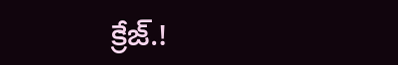క్రేజ్.!